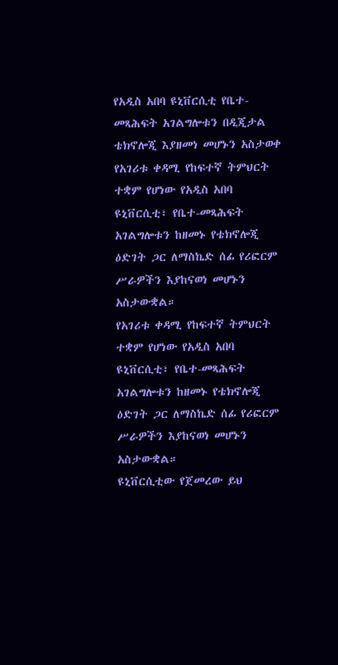የአዲስ አበባ ዩኒቨርሲቲ የቤተ-መጻሕፍት አገልግሎቱን በዲጂታል ቴክኖሎጂ እያዘመነ መሆኑን አስታወቀ
የአገሪቱ ቀዳሚ የከፍተኛ ትምህርት ተቋም የሆነው የአዲስ አበባ ዩኒቨርሲቲ፣ የቤተ-መጻሕፍት አገልግሎቱን ከዘመኑ የቴክኖሎጂ ዕድገት ጋር ለማስኬድ ሰፊ የሪፎርም ሥራዎችን እያከናወነ መሆኑን አስታውቋል።
የአገሪቱ ቀዳሚ የከፍተኛ ትምህርት ተቋም የሆነው የአዲስ አበባ ዩኒቨርሲቲ፣ የቤተ-መጻሕፍት አገልግሎቱን ከዘመኑ የቴክኖሎጂ ዕድገት ጋር ለማስኬድ ሰፊ የሪፎርም ሥራዎችን እያከናወነ መሆኑን አስታውቋል።
ዩኒቨርሲቲው የጀመረው ይህ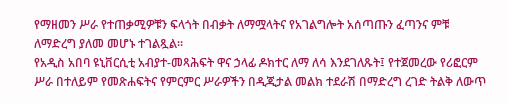የማዘመን ሥራ የተጠቃሚዎቹን ፍላጎት በብቃት ለማሟላትና የአገልግሎት አሰጣጡን ፈጣንና ምቹ ለማድረግ ያለመ መሆኑ ተገልጿል።
የአዲስ አበባ ዩኒቨርሲቲ አብያተ-መጻሕፍት ዋና ኃላፊ ዶክተር ለማ ለሳ እንደገለጹት፤ የተጀመረው የሪፎርም ሥራ በተለይም የመጽሐፍትና የምርምር ሥራዎችን በዲጂታል መልክ ተደራሽ በማድረግ ረገድ ትልቅ ለውጥ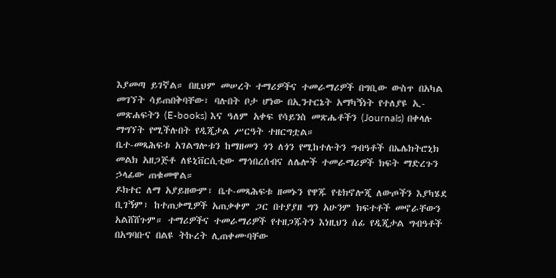እያመጣ ይገኛል። በዚህም መሠረት ተማሪዎችና ተመራማሪዎች በግቢው ውስጥ በአካል መገኘት ሳይጠበቅባቸው፣ ባሉበት ቦታ ሆነው በኢንተርኔት አማካኝነት የተለያዩ ኢ-መጽሐፍትን (E-books) እና ዓለም አቀፍ የሳይንስ መጽሔቶችን (Journals) በቀላሉ ማግኘት የሚችሉበት የዲጂታል ሥርዓት ተዘርግቷል።
ቤተ-መጻሕፍቱ አገልግሎቱን ከማዘመን ጎን ለጎን የሚከተሉትን ግብዓቶች በኤሌክትሮኒክ መልክ አዘጋጅቶ ለዩኒቨርሲቲው ማኅበረሰብና ለሌሎች ተመራማሪዎች ክፍት ማድረጉን ኃላፊው ጠቁመዋል።
ዶክተር ለማ አያይዘውም፣ ቤተ-መጻሕፍቱ ዘመኑን የዋጁ የቴክኖሎጂ ለውጦችን እያካሄደ ቢገኝም፣ ከተጠቃሚዎች አጠቃቀም ጋር በተያያዘ ግን አሁንም ክፍተቶች መኖራቸውን አልሸሸጉም። ተማሪዎችና ተመራማሪዎች የተዘጋጁትን እነዚህን ሰፊ የዲጂታል ግብዓቶች በአግባቡና በልዩ ትኩረት ሊጠቀሙባቸው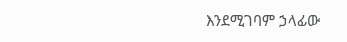እንደሚገባም ኃላፊው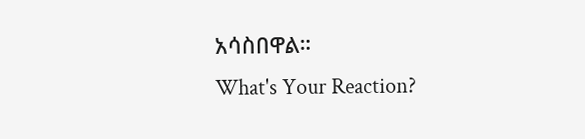አሳስበዋል።
What's Your Reaction?